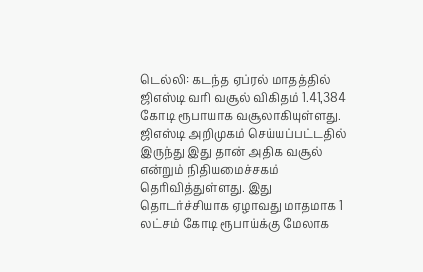டெல்லி: கடந்த ஏப்ரல் மாதத்தில் ஜிஎஸ்டி வரி வசூல் விகிதம் 1.41,384 கோடி ரூபாயாக வசூலாகியுள்ளது. ஜிஎஸ்டி அறிமுகம் செய்யப்பட்டதில் இருந்து இது தான் அதிக வசூல் என்றும் நிதியமைச்சகம் தெரிவித்துள்ளது. இது தொடர்ச்சியாக ஏழாவது மாதமாக 1 லட்சம் கோடி ரூபாய்க்கு மேலாக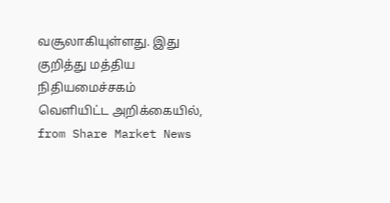வசூலாகியுள்ளது. இது குறித்து மத்திய நிதியமைச்சகம் வெளியிட்ட அறிக்கையில்,
from Share Market News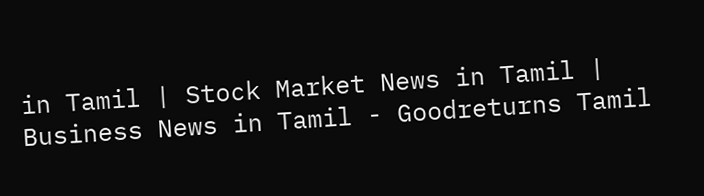in Tamil | Stock Market News in Tamil | Business News in Tamil - Goodreturns Tamil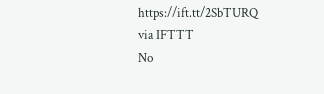https://ift.tt/2SbTURQ
via IFTTT
No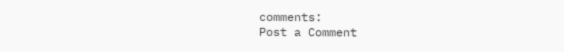comments:
Post a Comment